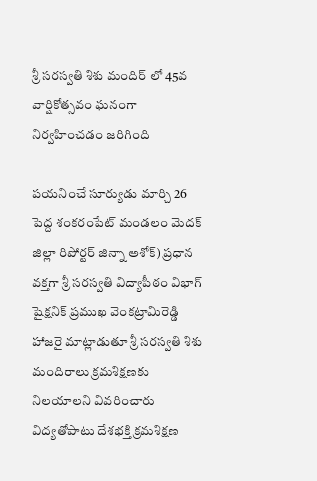శ్రీ సరస్వతి శిశు మందిర్ లో 45వ వార్షికోత్సవం ఘనంగా నిర్వహించడం జరిగింది

పయనించే సూర్యుడు మార్చి 26 పెద్ద శంకరంపేట్ మండలం మెదక్ జిల్లా రిపోర్టర్ జిన్నా అశోక్) ప్రధాన వక్తగా శ్రీ సరస్వతి విద్యాపీఠం విభాగ్ షైక్షనిక్ ప్రముఖ వెంకట్రామిరెడ్డి హాజరై మాట్లాడుతూ శ్రీ సరస్వతి శిశు మందిరాలు క్రమశిక్షణకు నిలయాలని వివరించారు విద్యతోపాటు దేశభక్తి క్రమశిక్షణ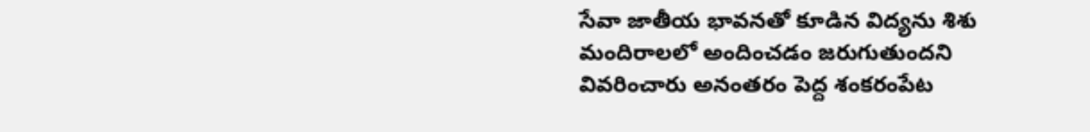సేవా జాతీయ భావనతో కూడిన విద్యను శిశు మందిరాలలో అందించడం జరుగుతుందని వివరించారు అనంతరం పెద్ద శంకరంపేట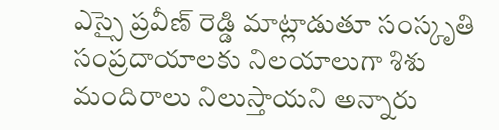ఎస్సై ప్రవీణ్ రెడ్డి మాట్లాడుతూ సంస్కృతి సంప్రదాయాలకు నిలయాలుగా శిశు మందిరాలు నిలుస్తాయని అన్నారు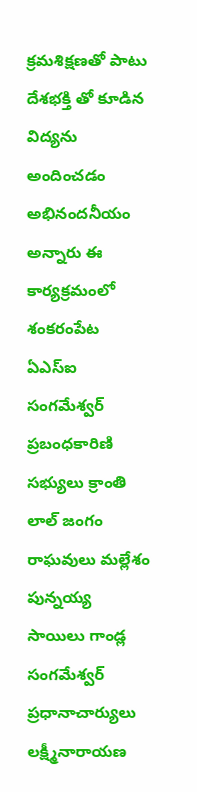క్రమశిక్షణతో పాటు దేశభక్తి తో కూడిన విద్యను అందించడం అభినందనీయం అన్నారు ఈ కార్యక్రమంలో శంకరంపేట ఏఎస్ఐ సంగమేశ్వర్ ప్రబంధకారిణి సభ్యులు క్రాంతి లాల్ జంగం రాఘవులు మల్లేశం పున్నయ్య సాయిలు గాండ్ల సంగమేశ్వర్ ప్రధానాచార్యులు లక్ష్మీనారాయణ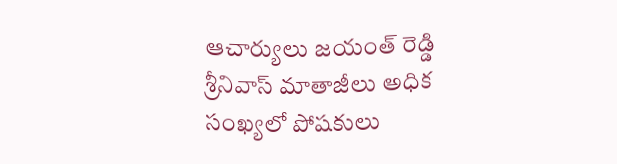ఆచార్యులు జయంత్ రెడ్డి శ్రీనివాస్ మాతాజీలు అధిక సంఖ్యలో పోషకులు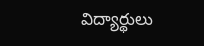విద్యార్థులు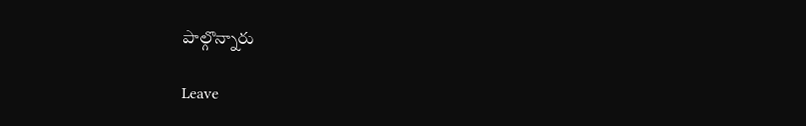పాల్గొన్నారు

Leave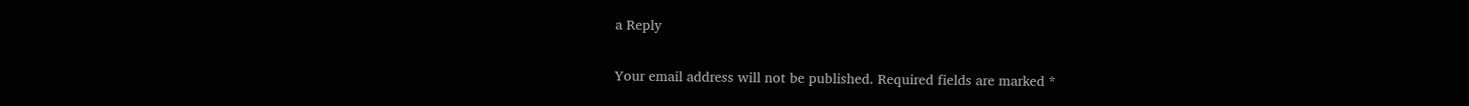a Reply

Your email address will not be published. Required fields are marked *